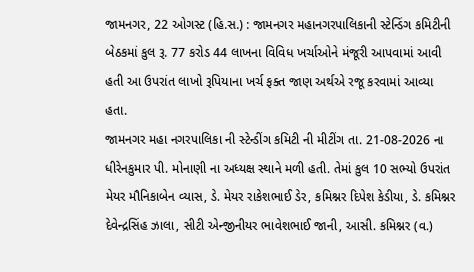જામનગર, 22 ઓગસ્ટ (હિ.સ.) : જામનગર મહાનગરપાલિકાની સ્ટેન્ડિંગ કમિટીની બેઠકમાં કુલ રૂ. 77 કરોડ 44 લાખના વિવિધ ખર્ચાઓને મંજૂરી આપવામાં આવી હતી આ ઉપરાંત લાખો રૂપિયાના ખર્ચ ફક્ત જાણ અર્થએ રજૂ કરવામાં આવ્યા હતા.
જામનગર મહા નગરપાલિકા ની સ્ટેન્ડીંગ કમિટી ની મીટીંગ તા. 21-08-2026 ના ધીરેનકુમાર પી. મોનાણી ના અધ્યક્ષ સ્થાને મળી હતી. તેમાં કુલ 10 સભ્યો ઉપરાંત મેયર મૌનિકાબેન વ્યાસ, ડે. મેયર રાકેશભાઈ ડેર, કમિશ્નર દિપેશ કેડીયા, ડે. કમિશ્નર દેવેન્દ્રસિંહ ઝાલા, સીટી એન્જીનીયર ભાવેશભાઈ જાની, આસી. કમિશ્નર (વ.)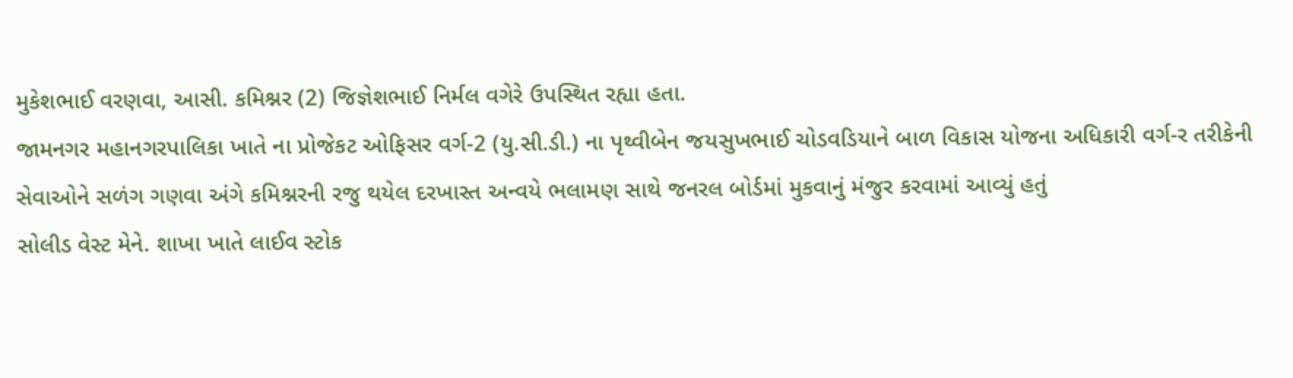મુકેશભાઈ વરણવા, આસી. કમિશ્નર (2) જિજ્ઞેશભાઈ નિર્મલ વગેરે ઉપસ્થિત રહ્યા હતા.
જામનગર મહાનગરપાલિકા ખાતે ના પ્રોજેકટ ઓફિસર વર્ગ-2 (યુ.સી.ડી.) ના પૃથ્વીબેન જયસુખભાઈ ચોડવડિયાને બાળ વિકાસ યોજના અધિકારી વર્ગ-ર તરીકેની સેવાઓને સળંગ ગણવા અંગે કમિશ્નરની રજુ થયેલ દરખાસ્ત અન્વયે ભલામણ સાથે જનરલ બોર્ડમાં મુકવાનું મંજુર કરવામાં આવ્યું હતું
સોલીડ વેસ્ટ મેને. શાખા ખાતે લાઈવ સ્ટોક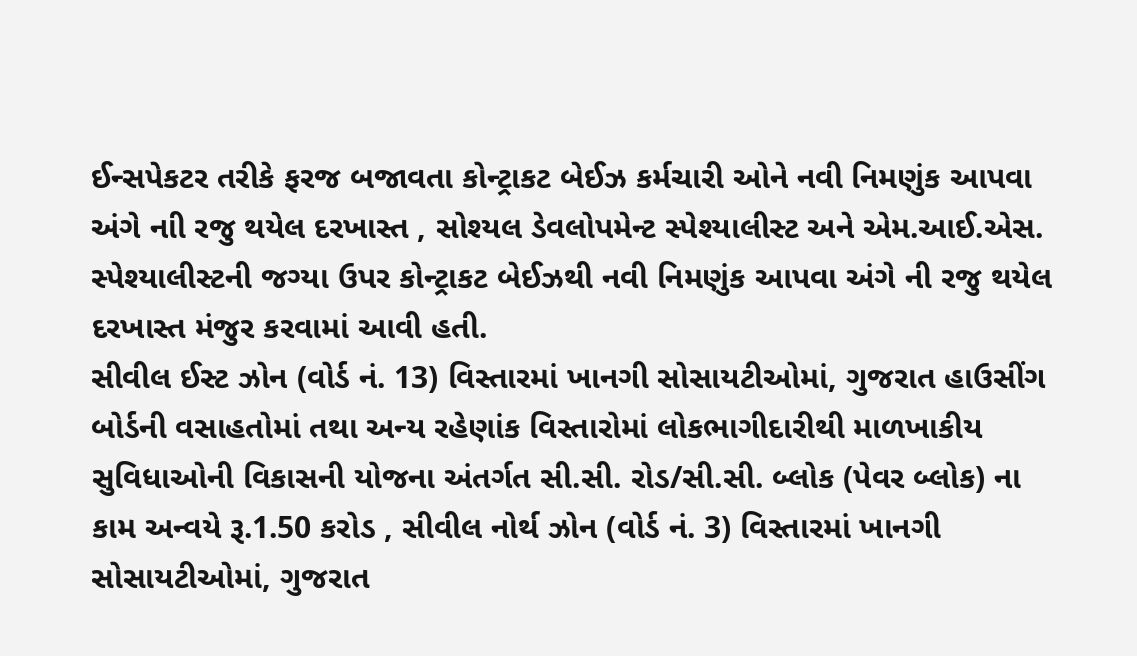ઈન્સપેકટર તરીકે ફરજ બજાવતા કોન્ટ્રાકટ બેઈઝ કર્મચારી ઓને નવી નિમણુંક આપવા અંગે નાી રજુ થયેલ દરખાસ્ત , સોશ્યલ ડેવલોપમેન્ટ સ્પેશ્યાલીસ્ટ અને એમ.આઈ.એસ. સ્પેશ્યાલીસ્ટની જગ્યા ઉપર કોન્ટ્રાકટ બેઈઝથી નવી નિમણુંક આપવા અંગે ની રજુ થયેલ દરખાસ્ત મંજુર કરવામાં આવી હતી.
સીવીલ ઈસ્ટ ઝોન (વોર્ડ નં. 13) વિસ્તારમાં ખાનગી સોસાયટીઓમાં, ગુજરાત હાઉસીંગ બોર્ડની વસાહતોમાં તથા અન્ય રહેણાંક વિસ્તારોમાં લોકભાગીદારીથી માળખાકીય સુવિધાઓની વિકાસની યોજના અંતર્ગત સી.સી. રોડ/સી.સી. બ્લોક (પેવર બ્લોક) ના કામ અન્વયે રૂ.1.50 કરોડ , સીવીલ નોર્થ ઝોન (વોર્ડ નં. 3) વિસ્તારમાં ખાનગી સોસાયટીઓમાં, ગુજરાત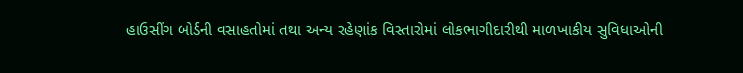હાઉસીંગ બોર્ડની વસાહતોમાં તથા અન્ય રહેણાંક વિસ્તારોમાં લોકભાગીદારીથી માળખાકીય સુવિધાઓની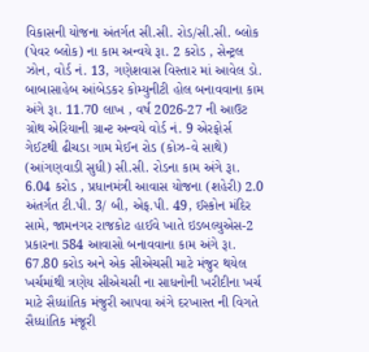વિકાસની યોજના અંતર્ગત સી.સી. રોડ/સી.સી. બ્લોક (પેવર બ્લોક) ના કામ અન્વયે રૂા. 2 કરોડ , સેન્ટ્રલ ઝોન, વોર્ડ નં. 13, ગણેશવાસ વિસ્તાર માં આવેલ ડો. બાબાસાહેબ આંબેડકર કોમ્યુનીટી હોલ બનાવવાના કામ અંગે રૂા. 11.70 લાખ , વર્ષ 2026-27 ની આઉટ ગ્રોથ એરિયાની ગ્રાન્ટ અન્વયે વોર્ડ નં. 9 એરફોર્સ ગેઈટથી ઢીચડા ગામ મેઈન રોડ (કોઝ-વે સાથે) (આંગણવાડી સુધી) સી.સી. રોડના કામ અંગે રૂા. 6.04 કરોડ , પ્રધાનમંત્રી આવાસ યોજના (શહેરી) 2.0 અંતર્ગત ટી.પી. 3/ બી, એફ.પી. 49, ઈસ્કોન મંદિર સામે, જામનગર રાજકોટ હાઈવે ખાતે ઇડબલ્યુએસ-2 પ્રકારના 584 આવાસો બનાવવાના કામ અંગે રૂા. 67.80 કરોડ અને એક સીએચસી માટે મંજુર થયેલ ખર્ચમાંથી ત્રણેય સીએચસી ના સાધનોની ખરીદીના ખર્ચ માટે સૈધ્ધાંતિક મંજુરી આપવા અંગે દરખાસ્ત ની વિગતે સૈધ્ધાંતિક મંજૂરી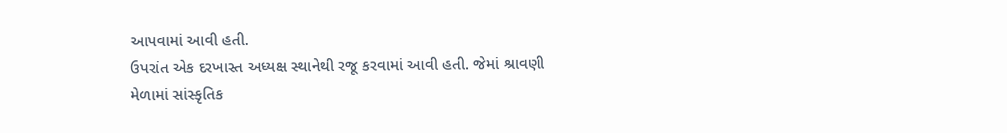આપવામાં આવી હતી.
ઉપરાંત એક દરખાસ્ત અધ્યક્ષ સ્થાનેથી રજૂ કરવામાં આવી હતી. જેમાં શ્રાવણી મેળામાં સાંસ્કૃતિક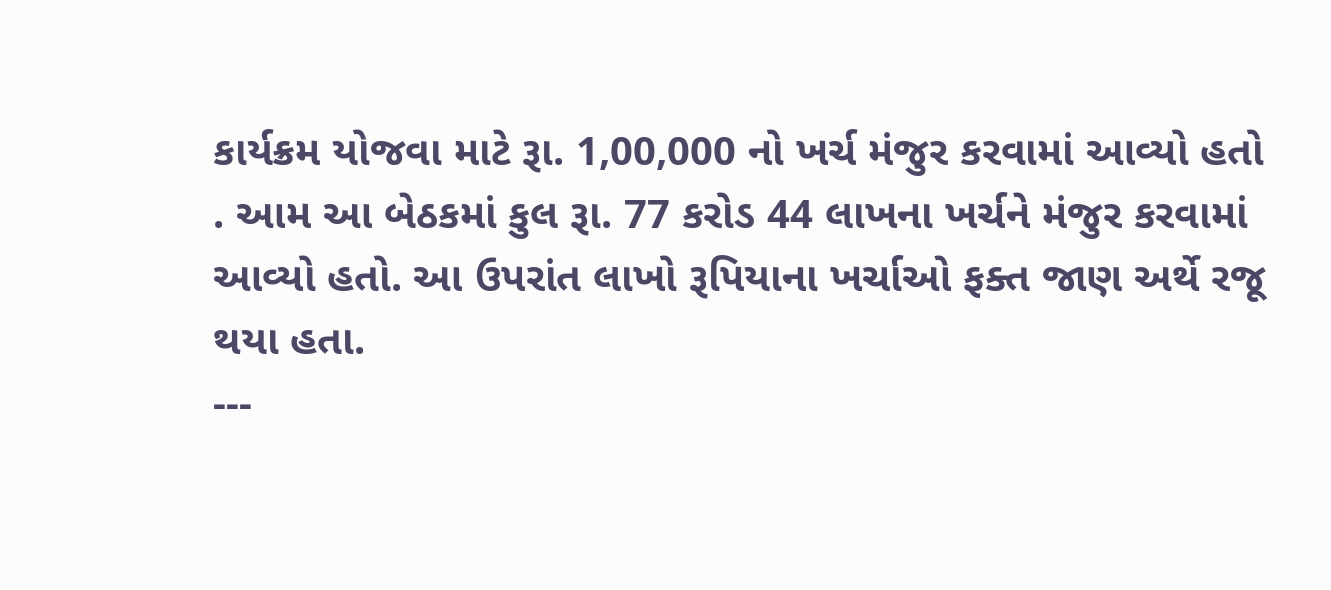કાર્યક્રમ યોજવા માટે રૂા. 1,00,000 નો ખર્ચ મંજુર કરવામાં આવ્યો હતો . આમ આ બેઠકમાં કુલ રૂા. 77 કરોડ 44 લાખના ખર્ચને મંજુર કરવામાં આવ્યો હતો. આ ઉપરાંત લાખો રૂપિયાના ખર્ચાઓ ફક્ત જાણ અર્થે રજૂ થયા હતા.
---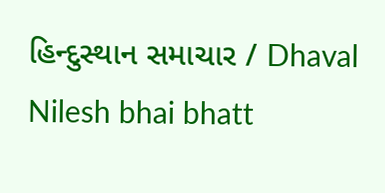હિન્દુસ્થાન સમાચાર / Dhaval Nilesh bhai bhatt